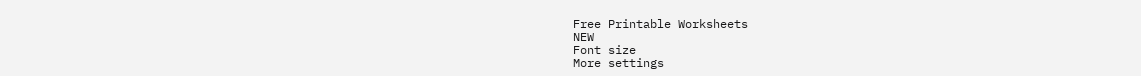Free Printable Worksheets
NEW
Font size
More settings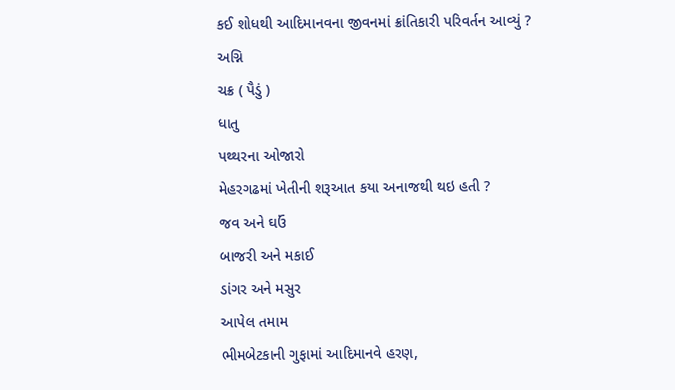કઈ શોધથી આદિમાનવના જીવનમાં ક્રાંતિકારી પરિવર્તન આવ્યું ?
અગ્નિ
ચક્ર ( પૈડું )
ધાતુ
પથ્થરના ઓજારો
મેહરગઢમાં ખેતીની શરૂઆત કયા અનાજથી થઇ હતી ?
જવ અને ઘઉં
બાજરી અને મકાઈ
ડાંગર અને મસુર
આપેલ તમામ
ભીમબેટકાની ગુફામાં આદિમાનવે હરણ,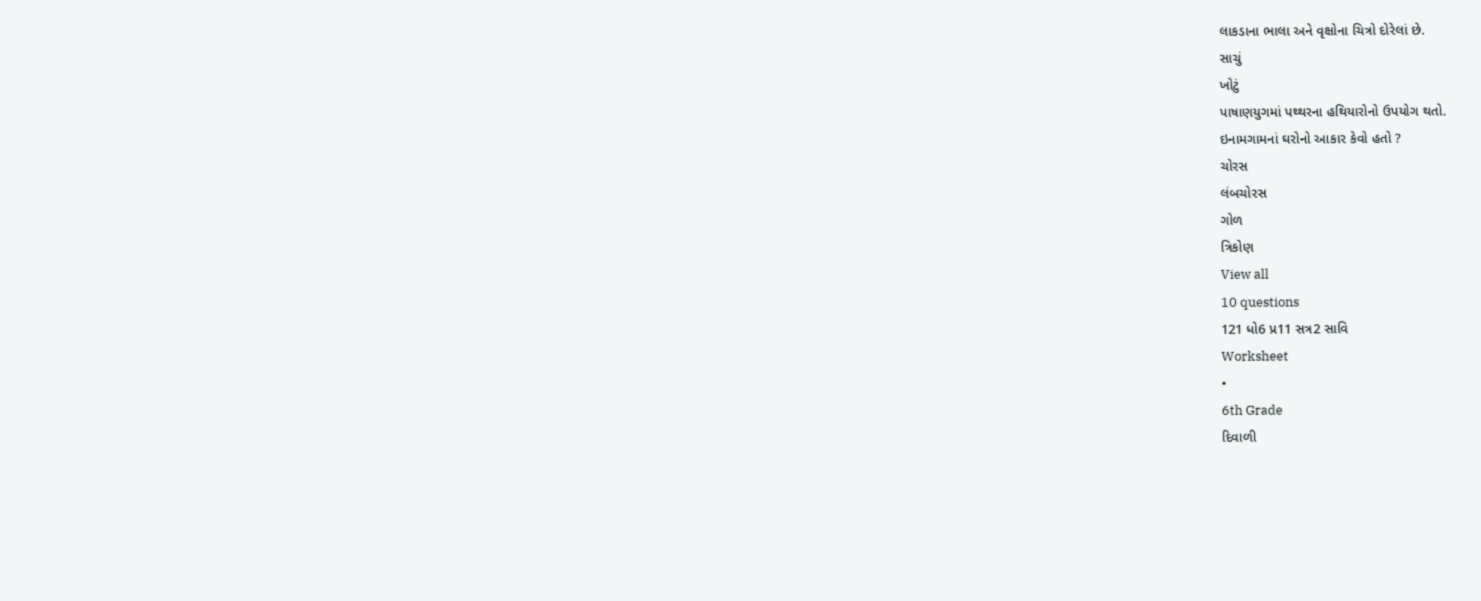લાકડાના ભાલા અને વૃક્ષોના ચિત્રો દોરેલાં છે.
સાચું
ખોટું
પાષાણયુગમાં પથ્થરના હથિયારોનો ઉપયોગ થતો.
ઇનામગામનાં ઘરોનો આકાર કેવો હતો ?
ચોરસ
લંબચોરસ
ગોળ
ત્રિકોણ
View all
10 questions
121 ધો6 પ્ર11 સત્ર2 સાવિ
Worksheet
•
6th Grade
દિવાળી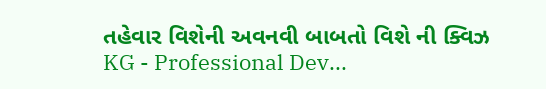તહેવાર વિશેની અવનવી બાબતો વિશે ની ક્વિઝ
KG - Professional Dev...